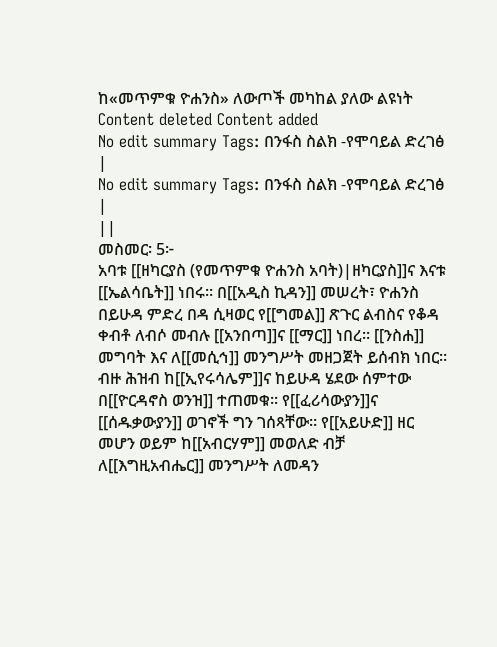ከ«መጥምቁ ዮሐንስ» ለውጦች መካከል ያለው ልዩነት
Content deleted Content added
No edit summary Tags: በንፋስ ስልክ -የሞባይል ድረገፅ |
No edit summary Tags: በንፋስ ስልክ -የሞባይል ድረገፅ |
||
መስመር፡ 5፦
አባቱ [[ዘካርያስ (የመጥምቁ ዮሐንስ አባት)|ዘካርያስ]]ና እናቱ [[ኤልሳቤት]] ነበሩ። በ[[አዲስ ኪዳን]] መሠረት፣ ዮሐንስ በይሁዳ ምድረ በዳ ሲዛወር የ[[ግመል]] ጽጉር ልብስና የቆዳ ቀብቶ ለብሶ መብሉ [[አንበጣ]]ና [[ማር]] ነበረ። [[ንስሐ]] መግባት እና ለ[[መሲኅ]] መንግሥት መዘጋጀት ይሰብክ ነበር። ብዙ ሕዝብ ከ[[ኢየሩሳሌም]]ና ከይሁዳ ሄደው ሰምተው በ[[ዮርዳኖስ ወንዝ]] ተጠመቁ። የ[[ፈሪሳውያን]]ና [[ሰዱቃውያን]] ወገኖች ግን ገሰጻቸው። የ[[አይሁድ]] ዘር መሆን ወይም ከ[[አብርሃም]] መወለድ ብቻ ለ[[እግዚአብሔር]] መንግሥት ለመዳን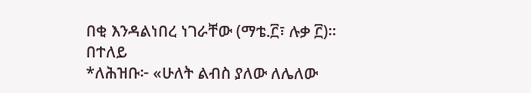በቂ እንዳልነበረ ነገራቸው (ማቴ.፫፣ ሉቃ ፫)።
በተለይ
*ለሕዝቡ፦ «ሁለት ልብስ ያለው ለሌለው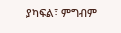ያካፍል፣ ምግብም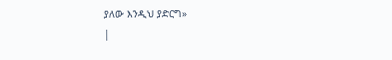ያለው እንዲህ ያድርግ»
|